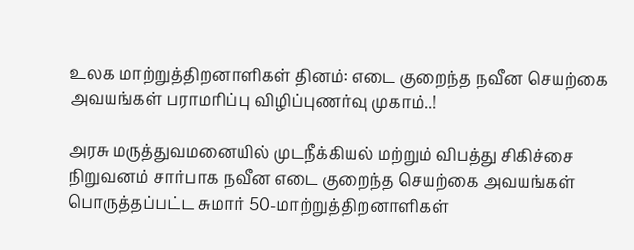உலக மாற்றுத்திறனாளிகள் தினம்‌: எடை குறைந்த நவீன செயற்கை அவயங்கள்‌ பராமரிப்பு விழிப்புணர்வு முகாம்..!

அரசு மருத்துவமனையில்‌ முடநீக்கியல்‌ மற்றும்‌ விபத்து சிகிச்சை நிறுவனம்‌ சார்பாக நவீன எடை குறைந்த செயற்கை அவயங்கள்‌ பொருத்தப்பட்ட சுமார்‌ 50-மாற்றுத்திறனாளிகள்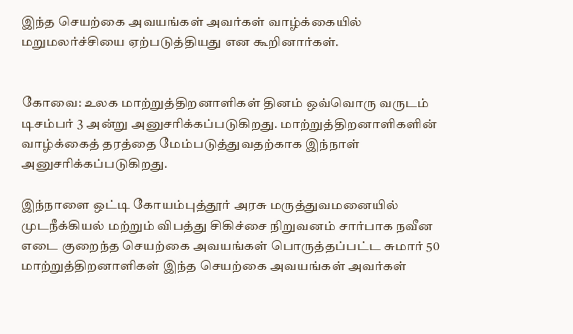இந்த செயற்கை அவயங்கள்‌ அவர்கள்‌ வாழ்க்கையில்‌ மறுமலர்ச்சியை ஏற்படுத்தியது என கூறினார்கள்‌.


கோவை: உலக மாற்றுத்திறனாளிகள் தினம்‌ ஒவ்வொரு வருடம்‌ டிசம்பர்‌ 3 அன்று அனுசரிக்கப்படுகிறது. மாற்றுத்திறனாளிகளின்‌ வாழ்க்கைத் தரத்தை மேம்படுத்துவதற்காக இந்நாள்‌ அனுசரிக்கப்படுகிறது.

இந்நாளை ஒட்டி கோயம்புத்தூர்‌ அரசு மருத்துவமனையில்‌ முடநீக்கியல்‌ மற்றும்‌ விபத்து சிகிச்சை நிறுவனம்‌ சார்பாக நவீன எடை குறைந்த செயற்கை அவயங்கள்‌ பொருத்தப்பட்ட சுமார்‌ 50 மாற்றுத்திறனாளிகள் இந்த செயற்கை அவயங்கள்‌ அவர்கள்‌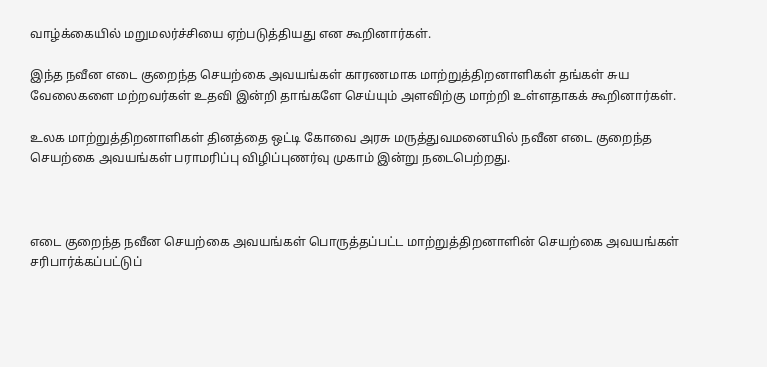வாழ்க்கையில்‌ மறுமலர்ச்சியை ஏற்படுத்தியது என கூறினார்கள்‌.

இந்த நவீன எடை குறைந்த செயற்கை அவயங்கள்‌ காரணமாக மாற்றுத்திறனாளிகள்‌ தங்கள்‌ சுய வேலைகளை மற்றவர்கள்‌ உதவி இன்றி தாங்களே செய்யும்‌ அளவிற்கு மாற்றி உள்ளதாகக் கூறினார்கள்‌.

உலக மாற்றுத்திறனாளிகள்‌ தினத்தை ஒட்டி கோவை அரசு மருத்துவமனையில்‌ நவீன எடை குறைந்த செயற்கை அவயங்கள்‌ பராமரிப்பு விழிப்புணர்வு முகாம்‌ இன்று நடைபெற்றது.



எடை குறைந்த நவீன செயற்கை அவயங்கள்‌ பொருத்தப்பட்ட மாற்றுத்திறனாளின்‌ செயற்கை அவயங்கள்‌ சரிபார்க்கப்பட்டுப்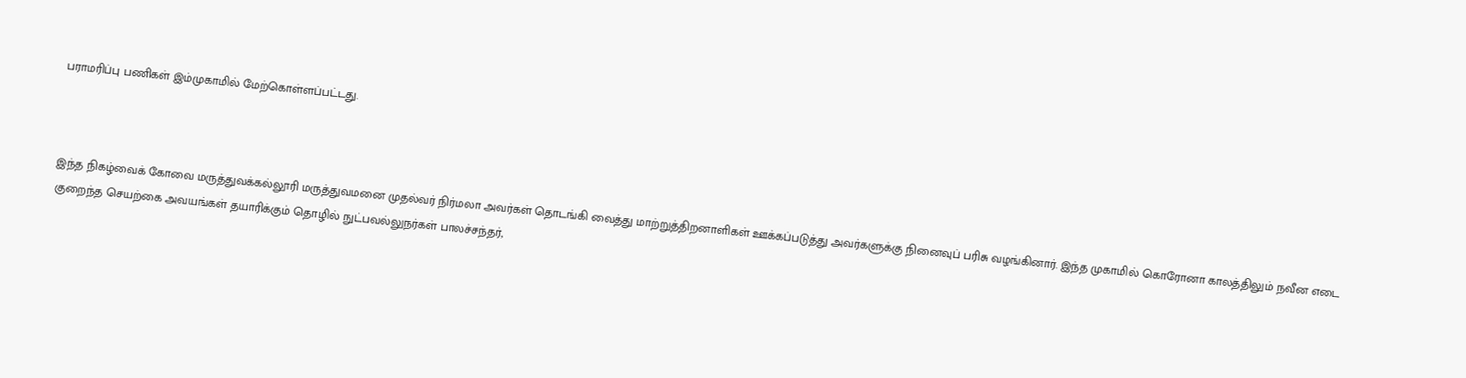பராமரிப்பு பணிகள்‌ இம்முகாமில்‌ மேற்கொள்ளப்பட்டது.



இந்த நிகழ்வைக் கோவை மருத்துவக்கல்லூரி மருத்துவமனை முதல்வர்‌ நிர்மலா அவர்கள்‌ தொடங்கி வைத்து மாற்றுத்திறனாளிகள் ஊக்கப்படுத்து அவர்களுக்கு நினைவுப்‌ பரிசு வழங்கினார்‌. இந்த முகாமில்‌ கொரோனா காலத்திலும்‌ நவீன எடை குறைந்த செயற்கை அவயங்கள்‌ தயாரிக்கும்‌ தொழில்‌ நுட்பவல்லுநர்கள்‌ பாலச்சந்தர்‌,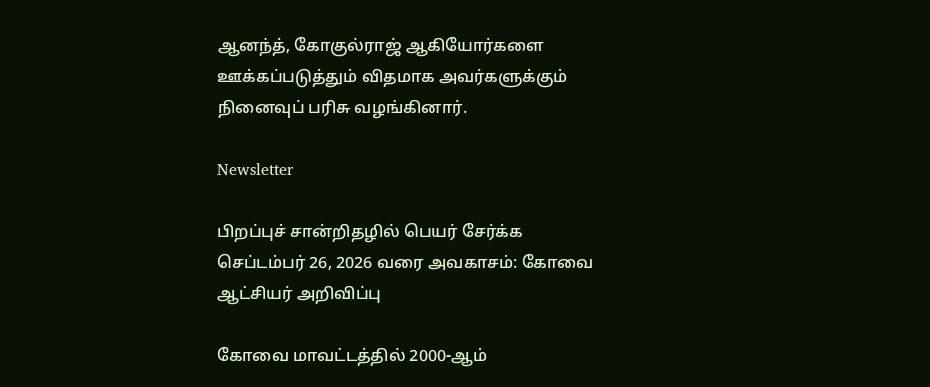ஆனந்த்‌, கோகுல்ராஜ்‌ ஆகியோர்களை ஊக்கப்படுத்தும்‌ விதமாக அவர்களுக்கும்‌ நினைவுப் பரிசு வழங்கினார்‌.

Newsletter

பிறப்புச் சான்றிதழில் பெயர் சேர்க்க செப்டம்பர் 26, 2026 வரை அவகாசம்: கோவை ஆட்சியர் அறிவிப்பு

கோவை மாவட்டத்தில் 2000-ஆம்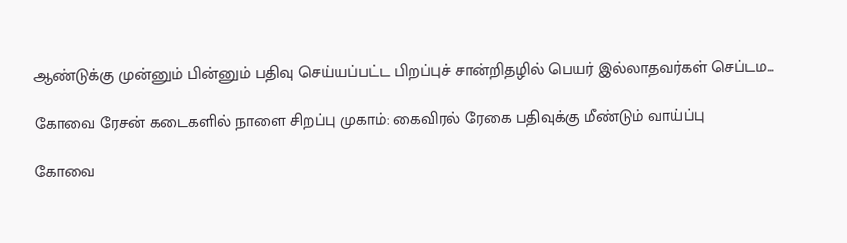ஆண்டுக்கு முன்னும் பின்னும் பதிவு செய்யப்பட்ட பிறப்புச் சான்றிதழில் பெயர் இல்லாதவர்கள் செப்டம...

கோவை ரேசன் கடைகளில் நாளை சிறப்பு முகாம்: கைவிரல் ரேகை பதிவுக்கு மீண்டும் வாய்ப்பு

கோவை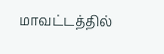மாவட்டத்தில்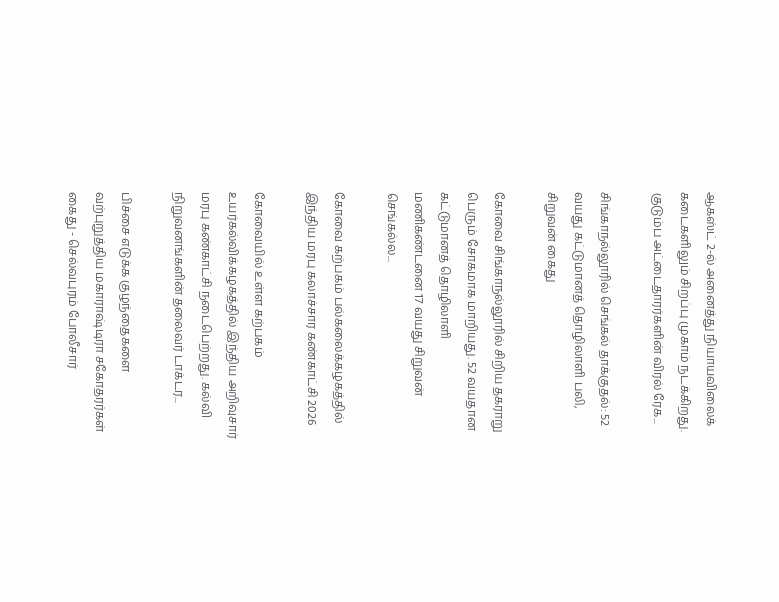ஆகஸ்ட் 2-ல் அனைத்து நியாயவிலைக் கடைகளிலும் சிறப்பு முகாம் நடக்கிறது. குடும்ப அட்டைதாரர்களின் விரல் ரேக...

சிங்காநல்லூரில் செங்கல் தாக்குதல்: 52 வயது கட்டுமானத் தொழிலாளி பலி, சிறுவன் கைது

கோவை சிங்காநல்லூரில் சிறிய தகராறு பெரும் சோகமாக மாறியது. 52 வயதான கட்டுமானத் தொழிலாளி மணிகண்டனை 17 வயது சிறுவன் செங்கல்ல...

கோவை கற்பகம் பல்கலைக்கழகத்தில் இந்திய மரபு கலாச்சார கண்காட்சி 2026

கோவையில் உள்ள கற்பகம் உயர்கல்விக்கழகத்தில் இந்திய அறிவுசார் மரபு கண்காட்சி நடைபெற்றது. கல்வி நிறுவனங்களின் தலைவர் டாக்டர...

பிச்சை எடுக்க குழந்தைகளை வற்புறுத்திய மகாராஷ்டிரா சகோதரர்கள் கைது - செல்வபுரம் போலீசார்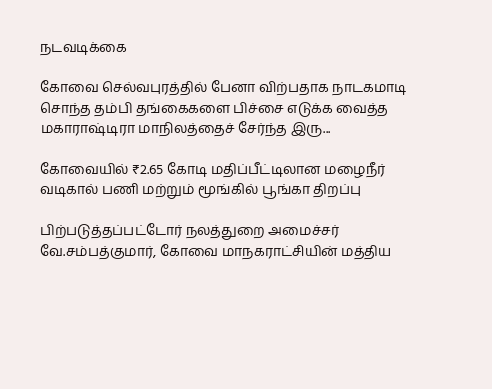நடவடிக்கை

கோவை செல்வபுரத்தில் பேனா விற்பதாக நாடகமாடி சொந்த தம்பி தங்கைகளை பிச்சை எடுக்க வைத்த மகாராஷ்டிரா மாநிலத்தைச் சேர்ந்த இரு...

கோவையில் ₹2.65 கோடி மதிப்பீட்டிலான மழைநீர் வடிகால் பணி மற்றும் மூங்கில் பூங்கா திறப்பு

பிற்படுத்தப்பட்டோர் நலத்துறை அமைச்சர் வே.சம்பத்குமார், கோவை மாநகராட்சியின் மத்திய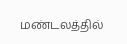மண்டலத்தில்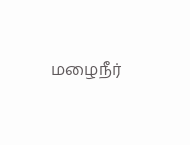மழைநீர்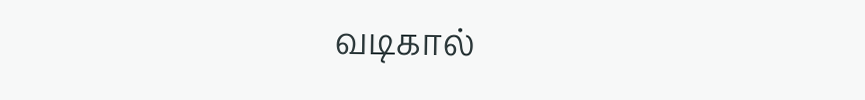வடிகால்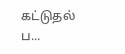கட்டுதல் ப...